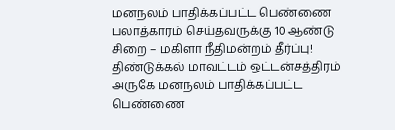மனநலம் பாதிக்கப்பட்ட பெண்ணை பலாத்காரம் செய்தவருக்கு 10 ஆண்டு சிறை – மகிளா நீதிமன்றம் தீர்ப்பு!
திண்டுக்கல் மாவட்டம் ஒட்டன்சத்திரம் அருகே மனநலம் பாதிக்கப்பட்ட பெண்ணை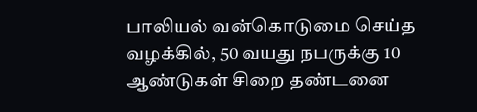பாலியல் வன்கொடுமை செய்த வழக்கில், 50 வயது நபருக்கு 10 ஆண்டுகள் சிறை தண்டனை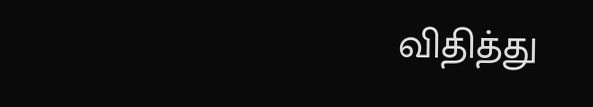விதித்து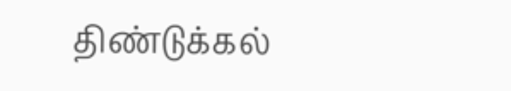திண்டுக்கல்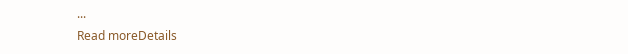...
Read moreDetails